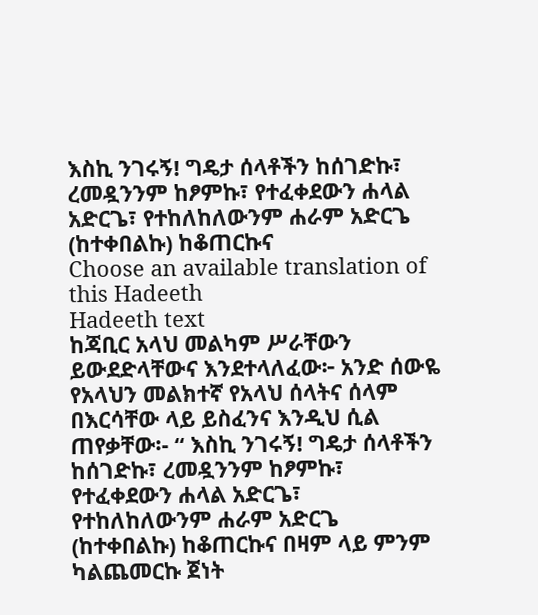እስኪ ንገሩኝ! ግዴታ ሰላቶችን ከሰገድኩ፣ ረመዷንንም ከፆምኩ፣ የተፈቀደውን ሐላል አድርጌ፣ የተከለከለውንም ሐራም አድርጌ (ከተቀበልኩ) ከቆጠርኩና
Choose an available translation of this Hadeeth
Hadeeth text
ከጃቢር አላህ መልካም ሥራቸውን ይውደድላቸውና እንደተላለፈው፦ አንድ ሰውዬ የአላህን መልክተኛ የአላህ ሰላትና ሰላም በእርሳቸው ላይ ይስፈንና እንዲህ ሲል ጠየቃቸው፡- “ እስኪ ንገሩኝ! ግዴታ ሰላቶችን ከሰገድኩ፣ ረመዷንንም ከፆምኩ፣ የተፈቀደውን ሐላል አድርጌ፣ የተከለከለውንም ሐራም አድርጌ (ከተቀበልኩ) ከቆጠርኩና በዛም ላይ ምንም ካልጨመርኩ ጀነት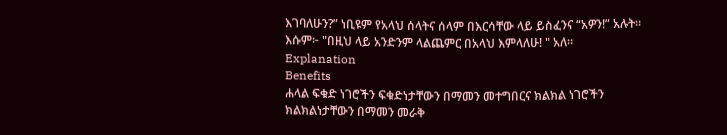እገባለሁን?” ነቢዩም የአላህ ሰላትና ሰላም በእርሳቸው ላይ ይስፈንና “አዎን!” አሉት። እሱም፦ "በዚህ ላይ አንድንም ላልጨምር በአላህ እምላለሁ! " አለ።
Explanation
Benefits
ሐላል ፍቁድ ነገሮችን ፍቁድነታቸውን በማመን መተግበርና ክልክል ነገሮችን ክልክልነታቸውን በማመን መራቅ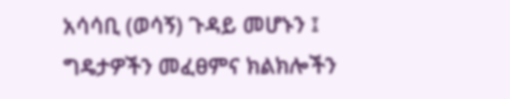አሳሳቢ (ወሳኝ) ጉዳይ መሆኑን ፤
ግዴታዎችን መፈፀምና ክልክሎችን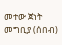መተው ጀነት መግቢያ (ሰበብ)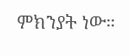ምክንያት ነው።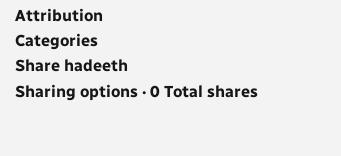Attribution
Categories
Share hadeeth
Sharing options · 0 Total shares